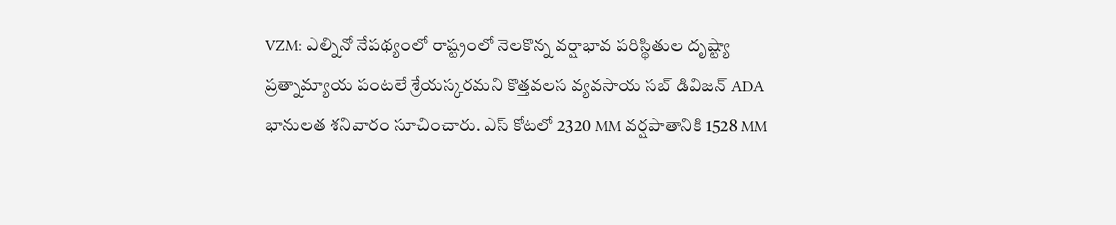VZM: ఎల్నినో నేపథ్యంలో రాష్ట్రంలో నెలకొన్న వర్షాభావ పరిస్థితుల దృష్ట్యా ప్రత్నామ్యాయ పంటలే శ్రేయస్కరమని కొత్తవలస వ్యవసాయ సబ్ డివిజన్ ADA భానులత శనివారం సూచించారు. ఎస్ కోటలో 2320 MM వర్షపాతానికి 1528 MM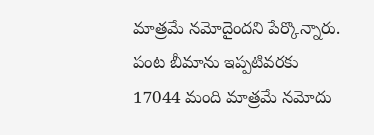మాత్రమే నమోదైందని పేర్కొన్నారు. పంట బీమాను ఇప్పటివరకు 17044 మంది మాత్రమే నమోదు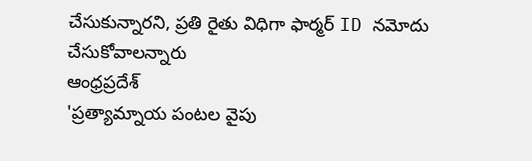చేసుకున్నారని, ప్రతి రైతు విధిగా ఫార్మర్ ID నమోదు చేసుకోవాలన్నారు
ఆంధ్రప్రదేశ్
'ప్రత్యామ్నాయ పంటల వైపు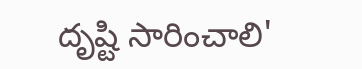దృష్టి సారించాలి'